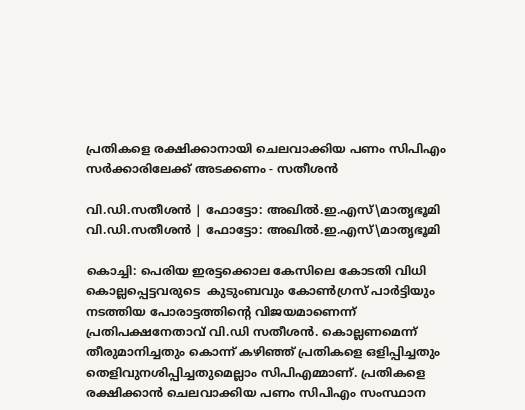പ്രതികളെ രക്ഷിക്കാനായി ചെലവാക്കിയ പണം സിപിഎം സര്‍ക്കാരിലേക്ക് അടക്കണം - സതീശന്‍

വി.ഡി.സതീശൻ | ഫോട്ടോ: അഖിൽ.ഇ.എസ്\മാതൃഭൂമി
വി.ഡി.സതീശൻ | ഫോട്ടോ: അഖിൽ.ഇ.എസ്\മാതൃഭൂമി

കൊച്ചി: പെരിയ ഇരട്ടക്കൊല കേസിലെ കോടതി വിധി കൊല്ലപ്പെട്ടവരുടെ  കുടുംബവും കോണ്‍ഗ്രസ് പാര്‍ട്ടിയും നടത്തിയ പോരാട്ടത്തിന്റെ വിജയമാണെന്ന് പ്രതിപക്ഷനേതാവ് വി.ഡി സതീശന്‍. കൊല്ലണമെന്ന് തീരുമാനിച്ചതും കൊന്ന് കഴിഞ്ഞ് പ്രതികളെ ഒളിപ്പിച്ചതും തെളിവുനശിപ്പിച്ചതുമെല്ലാം സിപിഎമ്മാണ്. പ്രതികളെ രക്ഷിക്കാന്‍ ചെലവാക്കിയ പണം സിപിഎം സംസ്ഥാന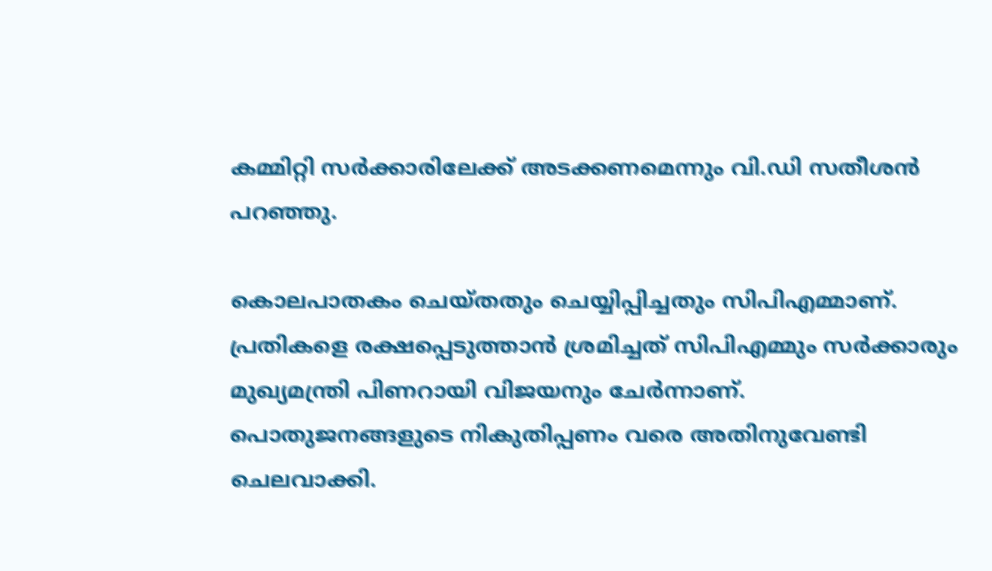കമ്മിറ്റി സര്‍ക്കാരിലേക്ക് അടക്കണമെന്നും വി.ഡി സതീശന്‍ പറഞ്ഞു.

കൊലപാതകം ചെയ്തതും ചെയ്യിപ്പിച്ചതും സിപിഎമ്മാണ്. പ്രതികളെ രക്ഷപ്പെടുത്താന്‍ ശ്രമിച്ചത് സിപിഎമ്മും സര്‍ക്കാരും മുഖ്യമന്ത്രി പിണറായി വിജയനും ചേര്‍ന്നാണ്. പൊതുജനങ്ങളുടെ നികുതിപ്പണം വരെ അതിനുവേണ്ടി ചെലവാക്കി.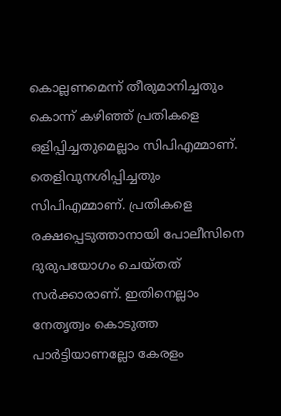കൊല്ലണമെന്ന് തീരുമാനിച്ചതും കൊന്ന് കഴിഞ്ഞ് പ്രതികളെ ഒളിപ്പിച്ചതുമെല്ലാം സിപിഎമ്മാണ്. തെളിവുനശിപ്പിച്ചതും സിപിഎമ്മാണ്. പ്രതികളെ രക്ഷപ്പെടുത്താനായി പോലീസിനെ ദുരുപയോഗം ചെയ്തത് സര്‍ക്കാരാണ്. ഇതിനെല്ലാം നേതൃത്വം കൊടുത്ത പാര്‍ട്ടിയാണല്ലോ കേരളം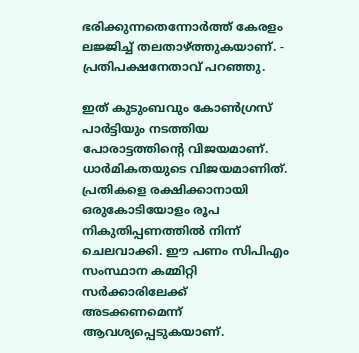ഭരിക്കുന്നതെന്നോര്‍ത്ത് കേരളം ലജ്ജിച്ച് തലതാഴ്ത്തുകയാണ്. - പ്രതിപക്ഷനേതാവ് പറഞ്ഞു.

ഇത് കുടുംബവും കോണ്‍ഗ്രസ് പാര്‍ട്ടിയും നടത്തിയ പോരാട്ടത്തിന്റെ വിജയമാണ്. ധാര്‍മികതയുടെ വിജയമാണിത്. പ്രതികളെ രക്ഷിക്കാനായി ഒരുകോടിയോളം രൂപ നികുതിപ്പണത്തില്‍ നിന്ന് ചെലവാക്കി. ഈ പണം സിപിഎം സംസ്ഥാന കമ്മിറ്റി സര്‍ക്കാരിലേക്ക് അടക്കണമെന്ന് ആവശ്യപ്പെടുകയാണ്.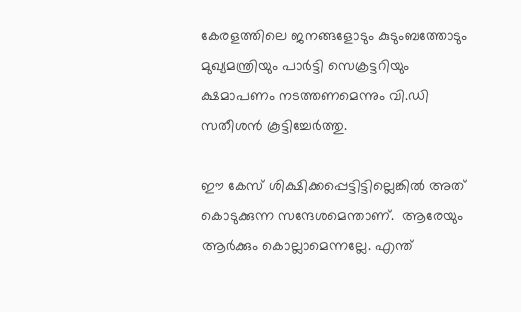കേരളത്തിലെ ജനങ്ങളോടും കുടുംബത്തോടും മുഖ്യമന്ത്രിയും പാര്‍ട്ടി സെക്രട്ടറിയും ക്ഷമാപണം നടത്തണമെന്നും വി.ഡി സതീശന്‍ കൂട്ടിച്ചേര്‍ത്തു.

ഈ കേസ് ശിക്ഷിക്കപ്പെട്ടിട്ടില്ലെങ്കില്‍ അത് കൊടുക്കുന്ന സന്ദേശമെന്താണ്.  ആരേയും ആര്‍ക്കും കൊല്ലാമെന്നല്ലേ. എന്ത്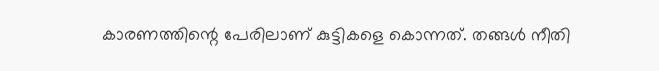കാരണത്തിന്റെ പേരിലാണ് കുട്ടികളെ കൊന്നത്. തങ്ങള്‍ നീതി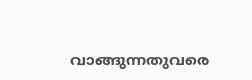വാങ്ങുന്നതുവരെ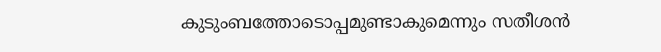കുടുംബത്തോടൊപ്പമുണ്ടാകുമെന്നും സതീശന്‍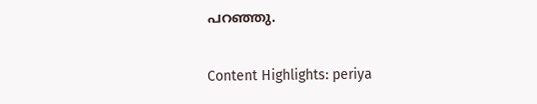പറഞ്ഞു.


Content Highlights: periya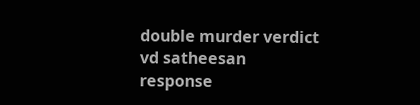double murder verdict vd satheesan response